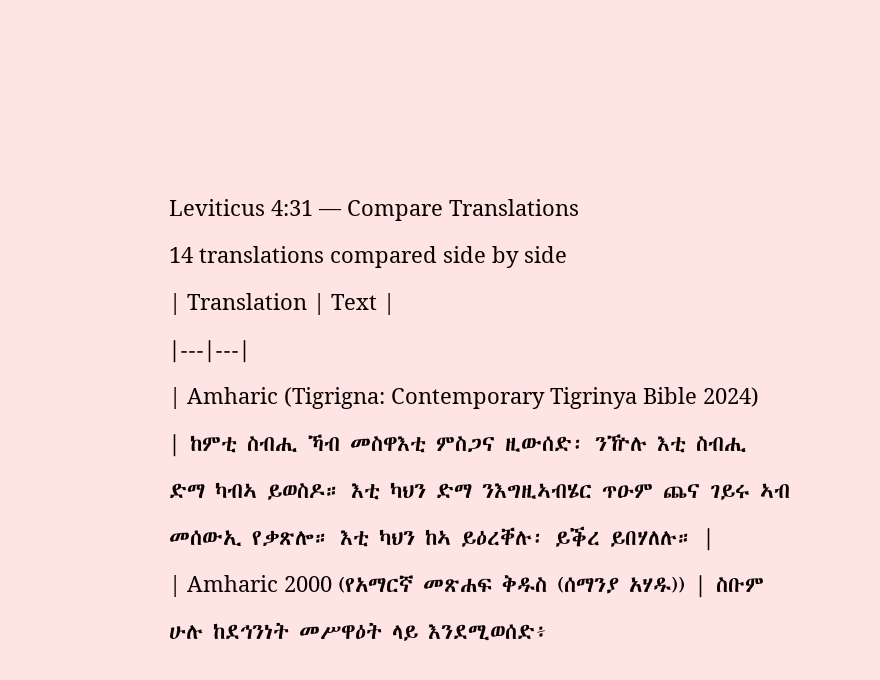Leviticus 4:31 — Compare Translations
14 translations compared side by side
| Translation | Text |
|---|---|
| Amharic (Tigrigna: Contemporary Tigrinya Bible 2024) | ከምቲ ስብሒ ኻብ መስዋእቲ ምስጋና ዚውሰድ፡ ንዅሉ እቲ ስብሒ ድማ ካብኣ ይወስዶ። እቲ ካህን ድማ ንእግዚኣብሄር ጥዑም ጨና ገይሩ ኣብ መሰውኢ የቃጽሎ። እቲ ካህን ከኣ ይዕረቐሉ፡ ይቕረ ይበሃለሉ። |
| Amharic 2000 (የአማርኛ መጽሐፍ ቅዱስ (ሰማንያ አሃዱ)) | ስቡም ሁሉ ከደኅንነት መሥዋዕት ላይ እንደሚወሰድ፥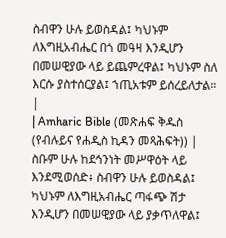ስብዋን ሁሉ ይወስዳል፤ ካህኑም ለእግዚአብሔር በጎ መዓዛ እንዲሆን በመሠዊያው ላይ ይጨምረዋል፤ ካህኑም ስለ እርሱ ያስተሰርያል፤ ኀጢአቱም ይሰረይለታል። |
| Amharic Bible (መጽሐፍ ቅዱስ (የብሉይና የሐዲስ ኪዳን መጻሕፍት)) | ስቡም ሁሉ ከደኅንነት መሥዋዕት ላይ እንደሚወሰድ፥ ስብዋን ሁሉ ይወስዳል፤ ካህኑም ለእግዚአብሔር ጣፋጭ ሽታ እንዲሆን በመሠዊያው ላይ ያቃጥለዋል፤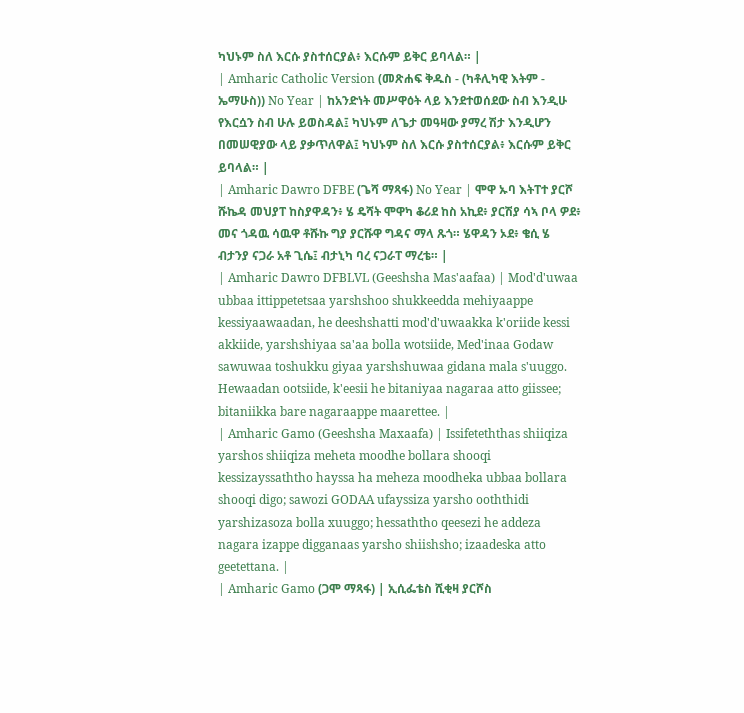ካህኑም ስለ እርሱ ያስተሰርያል፥ እርሱም ይቅር ይባላል። |
| Amharic Catholic Version (መጽሐፍ ቅዱስ - (ካቶሊካዊ እትም - ኤማሁስ)) No Year | ከአንድነት መሥዋዕት ላይ እንደተወሰደው ስብ እንዲሁ የእርሷን ስብ ሁሉ ይወስዳል፤ ካህኑም ለጌታ መዓዛው ያማረ ሽታ እንዲሆን በመሠዊያው ላይ ያቃጥለዋል፤ ካህኑም ስለ እርሱ ያስተሰርያል፥ እርሱም ይቅር ይባላል። |
| Amharic Dawro DFBE (ጌሻ ማጻፋ) No Year | ሞዋ ኡባ እትፐተ ያርሾ ሹኬዳ መህያፐ ከስያዋዳን፥ ሄ ዴሻት ሞዋካ ቆሪደ ከስ አኪደ፥ ያርሽያ ሳኣ ቦላ ዎደ፥ መና ጎዳዉ ሳዉዋ ቶሹኩ ግያ ያርሹዋ ግዳና ማላ ጹጎ። ሄዋዳን ኦደ፥ ቄሲ ሄ ብታንያ ናጋራ አቶ ጊሴ፤ ብታኒካ ባረ ናጋራፐ ማረቴ። |
| Amharic Dawro DFBLVL (Geeshsha Mas'aafaa) | Mod'd'uwaa ubbaa ittippetetsaa yarshshoo shukkeedda mehiyaappe kessiyaawaadan, he deeshshatti mod'd'uwaakka k'oriide kessi akkiide, yarshshiyaa sa'aa bolla wotsiide, Med'inaa Godaw sawuwaa toshukku giyaa yarshshuwaa gidana mala s'uuggo. Hewaadan ootsiide, k'eesii he bitaniyaa nagaraa atto giissee; bitaniikka bare nagaraappe maarettee. |
| Amharic Gamo (Geeshsha Maxaafa) | Issifeteththas shiiqiza yarshos shiiqiza meheta moodhe bollara shooqi kessizayssaththo hayssa ha meheza moodheka ubbaa bollara shooqi digo; sawozi GODAA ufayssiza yarsho ooththidi yarshizasoza bolla xuuggo; hessaththo qeesezi he addeza nagara izappe digganaas yarsho shiishsho; izaadeska atto geetettana. |
| Amharic Gamo (ጋሞ ማጻፋ) | ኢሲፌቴስ ሺቂዛ ያርሾስ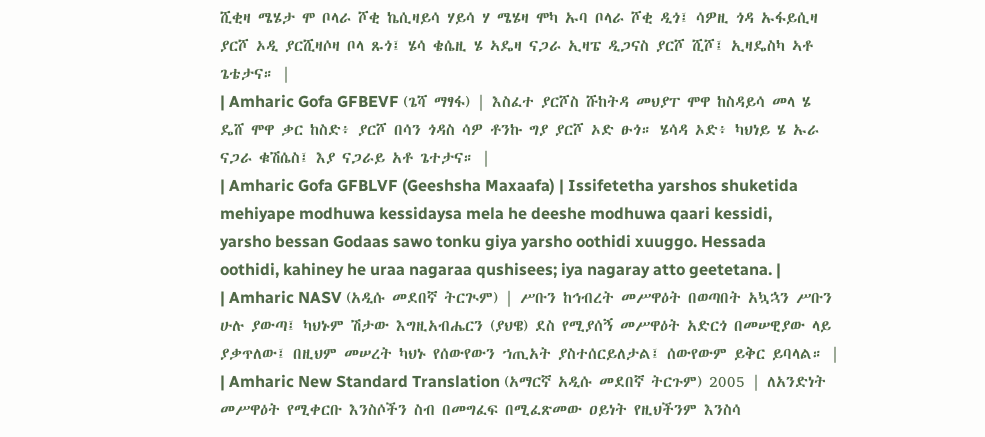ሺቂዛ ሜሄታ ሞ ቦላራ ሾቂ ኬሲዛይሳ ሃይሳ ሃ ሜሄዛ ሞካ ኡባ ቦላራ ሾቂ ዲጎ፤ ሳዎዚ ጎዳ ኡፋይሲዛ ያርሾ ኦዲ ያርሺዛሶዛ ቦላ ጹጎ፤ ሄሳ ቄሴዚ ሄ ኣዴዛ ናጋራ ኢዛፔ ዲጋናስ ያርሾ ሺሾ፤ ኢዛዴስካ ኣቶ ጌቴታና። |
| Amharic Gofa GFBEVF (ጌሻ ማፃፋ) | እስፈተ ያርሾስ ሹከትዳ መህያፐ ሞዋ ከስዳይሳ መላ ሄ ዴሸ ሞዋ ቃር ከስድ፥ ያርሾ በሳን ጎዳስ ሳዎ ቶንኩ ግያ ያርሾ ኦድ ፁጎ። ሄሳዳ ኦድ፥ ካህነይ ሄ ኡራ ናጋራ ቁሽሴስ፤ እያ ናጋራይ አቶ ጌተታና። |
| Amharic Gofa GFBLVF (Geeshsha Maxaafa) | Issifetetha yarshos shuketida mehiyape modhuwa kessidaysa mela he deeshe modhuwa qaari kessidi, yarsho bessan Godaas sawo tonku giya yarsho oothidi xuuggo. Hessada oothidi, kahiney he uraa nagaraa qushisees; iya nagaray atto geetetana. |
| Amharic NASV (አዲሱ መደበኛ ትርጒም) | ሥቡን ከኅብረት መሥዋዕት በወጣበት አኳኋን ሥቡን ሁሉ ያውጣ፤ ካህኑም ሽታው እግዚአብሔርን (ያህዌ) ደስ የሚያሰኝ መሥዋዕት አድርጎ በመሠዊያው ላይ ያቃጥለው፤ በዚህም መሠረት ካህኑ የሰውየውን ኀጢአት ያስተሰርይለታል፤ ሰውየውም ይቅር ይባላል። |
| Amharic New Standard Translation (አማርኛ አዲሱ መደበኛ ትርጉም) 2005 | ለአንድነት መሥዋዕት የሚቀርቡ እንስሶችን ስብ በመግፈፍ በሚፈጽመው ዐይነት የዚህችንም እንስሳ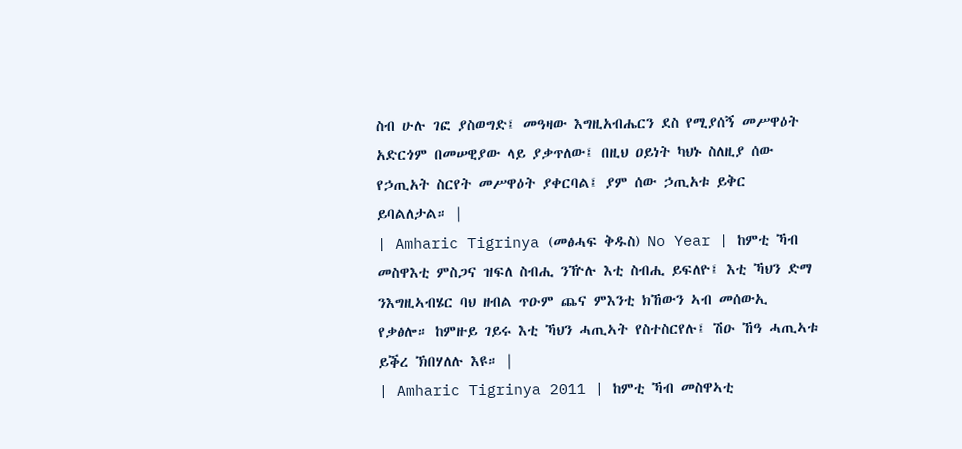ስብ ሁሉ ገፎ ያስወግድ፤ መዓዛው እግዚአብሔርን ደስ የሚያሰኝ መሥዋዕት አድርጎም በመሠዊያው ላይ ያቃጥለው፤ በዚህ ዐይነት ካህኑ ስለዚያ ሰው የኃጢአት ስርየት መሥዋዕት ያቀርባል፤ ያም ሰው ኃጢአቱ ይቅር ይባልለታል። |
| Amharic Tigrinya (መፅሓፍ ቅዱስ) No Year | ከምቲ ኻብ መስዋእቲ ምስጋና ዝፍለ ስብሒ ንዅሉ እቲ ስብሒ ይፍለዮ፤ እቲ ኻህን ድማ ንእግዚኣብሄር ባህ ዘብል ጥዑም ጨና ምእንቲ ክኸውን ኣብ መሰውኢ የቃፅሎ። ከምዙይ ገይሩ እቲ ኻህን ሓጢኣት የስተስርየሉ፤ ሽዑ ኸዓ ሓጢኣቱ ይቕረ ኽበሃለሉ እዩ። |
| Amharic Tigrinya 2011 | ከምቲ ኻብ መስዋኣቲ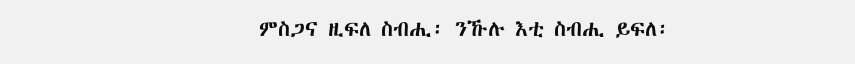ምስጋና ዚፍለ ስብሒ፡ ንኹሉ እቲ ስብሒ ይፍለ፡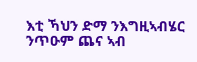እቲ ኻህን ድማ ንእግዚኣብሄር ንጥዑም ጨና ኣብ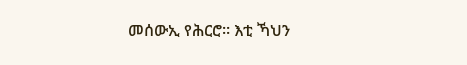መሰውኢ የሕርሮ። እቲ ኻህን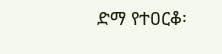ድማ የተዐርቆ፡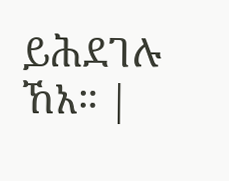ይሕደገሉ ኸአ። |